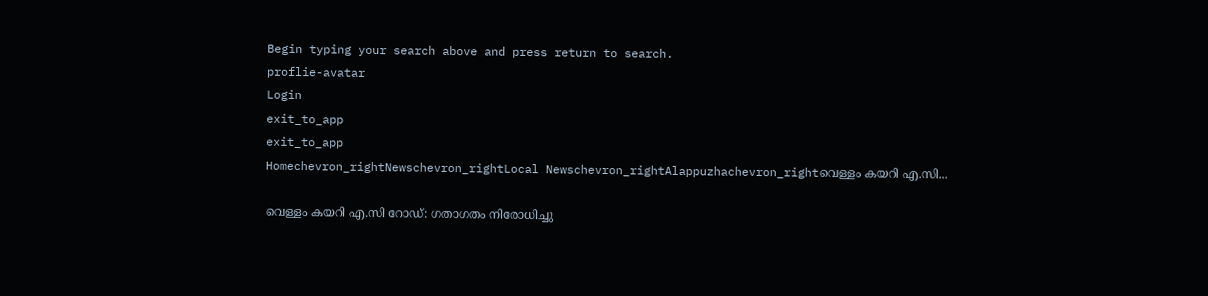Begin typing your search above and press return to search.
proflie-avatar
Login
exit_to_app
exit_to_app
Homechevron_rightNewschevron_rightLocal Newschevron_rightAlappuzhachevron_rightവെള്ളം കയറി എ.സി...

വെള്ളം കയറി എ.സി റോഡ്: ഗതാഗതം നിരോധിച്ചു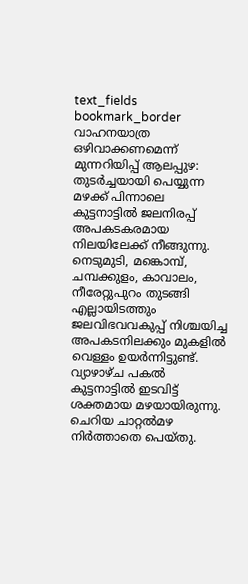text_fields
bookmark_border
വാഹനയാത്ര ഒഴിവാക്കണമെന്ന് മുന്നറിയിപ്പ് ആലപ്പുഴ: തുടർച്ചയായി പെയ്യുന്ന മഴക്ക് പിന്നാലെ കുട്ടനാട്ടിൽ ജലനിരപ്പ് അപകടകരമായ നിലയിലേക്ക് നീങ്ങുന്നു. നെടുമുടി, മങ്കൊമ്പ്, ചമ്പക്കുളം, കാവാലം, നീരേറ്റുപുറം തുടങ്ങി എല്ലായിടത്തും ജലവിഭവവകുപ്പ് നിശ്ചയിച്ച അപകടനിലക്കും മുകളിൽ വെള്ളം ഉയർന്നിട്ടുണ്ട്. വ്യാഴാഴ്ച പകൽ കുട്ടനാട്ടിൽ ഇടവിട്ട് ശക്തമായ മഴയായിരുന്നു. ചെറിയ ചാറ്റൽമഴ നിർത്താതെ പെയ്തു.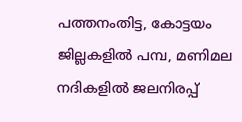പത്തനംതിട്ട, കോട്ടയം ജില്ലകളിൽ പമ്പ, മണിമല നദികളിൽ ജലനിരപ്പ്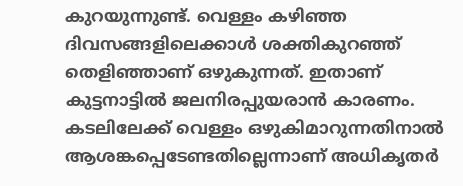കുറയുന്നുണ്ട്. വെള്ളം കഴിഞ്ഞ ദിവസങ്ങളിലെക്കാൾ ശക്തികുറഞ്ഞ് തെളിഞ്ഞാണ് ഒഴുകുന്നത്. ഇതാണ് കുട്ടനാട്ടിൽ ജലനിരപ്പുയരാൻ കാരണം. കടലിലേക്ക് വെള്ളം ഒഴുകിമാറുന്നതിനാൽ ആശങ്കപ്പെടേണ്ടതില്ലെന്നാണ് അധികൃതർ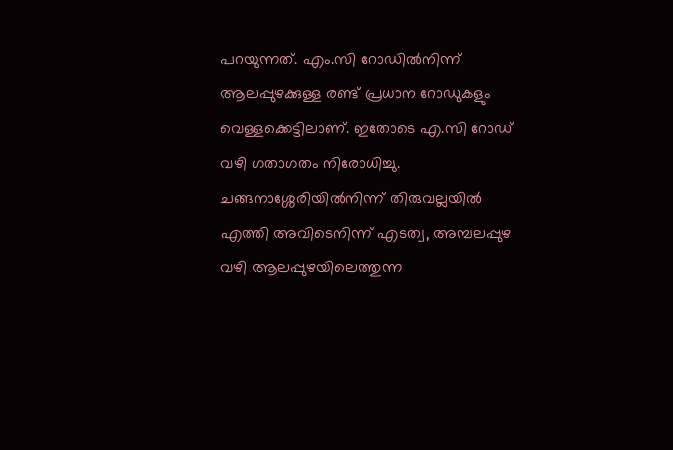പറയുന്നത്. എം.സി റോഡിൽനിന്ന് ആലപ്പുഴക്കുള്ള രണ്ട് പ്രധാന റോഡുകളും വെള്ളക്കെട്ടിലാണ്. ഇതോടെ എ.സി റോഡ് വഴി ഗതാഗതം നിരോധിച്ചു. ചങ്ങനാശ്ശേരിയിൽനിന്ന് തിരുവല്ലയിൽ എത്തി അവിടെനിന്ന് എടത്വ, അമ്പലപ്പുഴ വഴി ആലപ്പുഴയിലെത്തുന്ന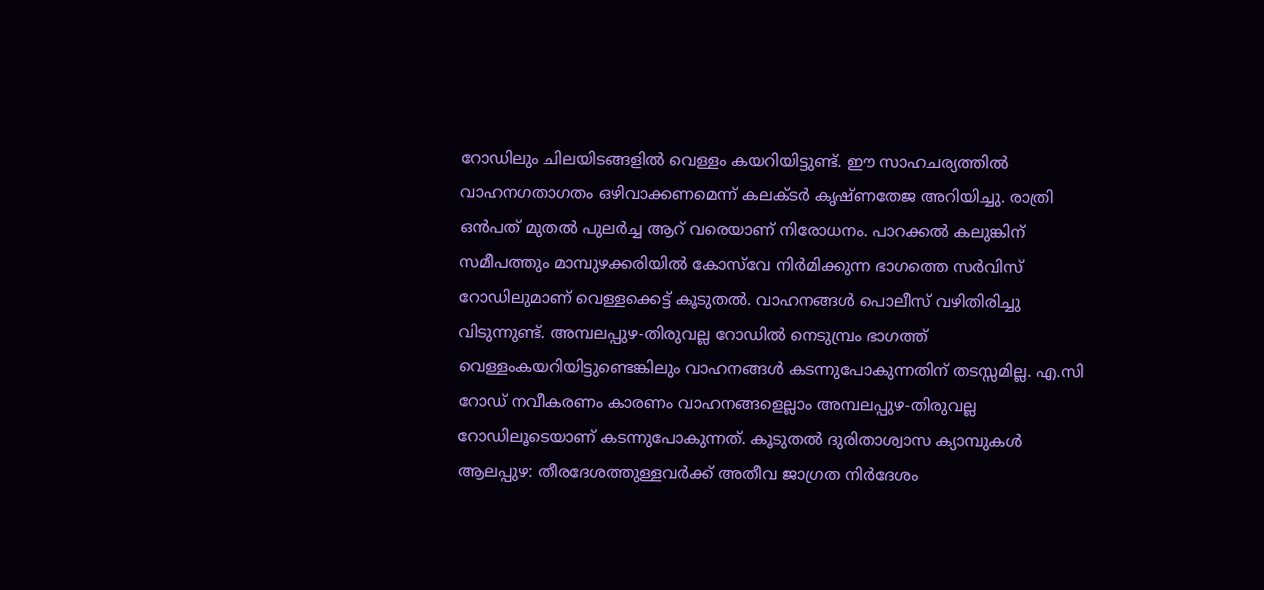റോഡിലും ചിലയിടങ്ങളിൽ വെള്ളം കയറിയിട്ടുണ്ട്. ഈ സാഹചര്യത്തിൽ വാഹനഗതാഗതം ഒഴിവാക്കണമെന്ന് കലക്ടർ കൃഷ്ണതേജ അറിയിച്ചു. രാത്രി ഒൻപത് മുതൽ പുലർച്ച ആറ് വരെയാണ് നിരോധനം. പാറക്കൽ കലുങ്കിന് സമീപത്തും മാമ്പുഴക്കരിയിൽ കോസ്‌വേ നിർമിക്കുന്ന ഭാഗത്തെ സർവിസ് റോഡിലുമാണ് വെള്ളക്കെട്ട് കൂടുതൽ. വാഹനങ്ങൾ പൊലീസ് വഴിതിരിച്ചു വിടുന്നുണ്ട്. അമ്പലപ്പുഴ-തിരുവല്ല റോഡിൽ നെടുമ്പ്രം ഭാഗത്ത് വെള്ളംകയറിയിട്ടുണ്ടെങ്കിലും വാഹനങ്ങൾ കടന്നുപോകുന്നതിന് തടസ്സമില്ല. എ.സി റോഡ് നവീകരണം കാരണം വാഹനങ്ങളെല്ലാം അമ്പലപ്പുഴ-തിരുവല്ല റോഡിലൂടെയാണ് കടന്നുപോകുന്നത്. കൂടുതൽ ദുരിതാശ്വാസ ക്യാമ്പുകൾ ആലപ്പുഴ: തീരദേശത്തുള്ളവർക്ക് അതീവ ജാഗ്രത നിർദേശം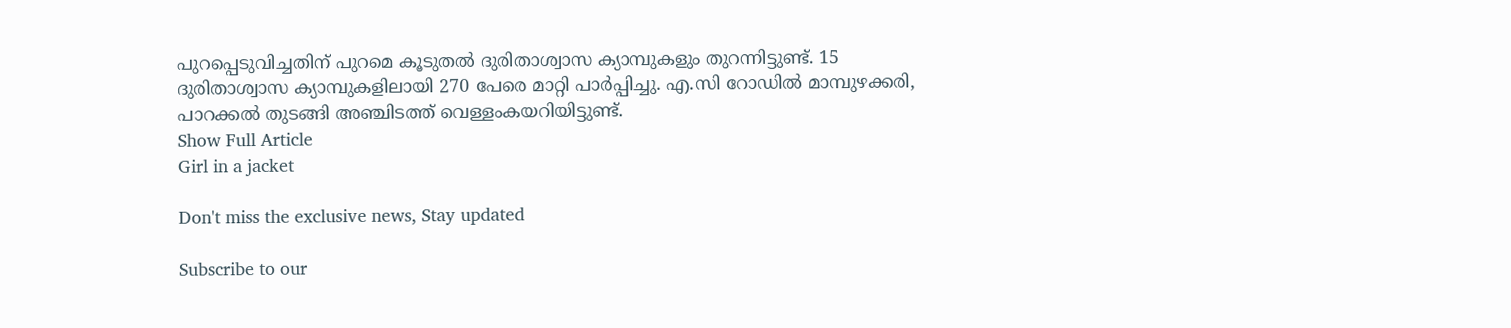പുറപ്പെടുവിച്ചതിന് പുറമെ കൂടുതൽ ദുരിതാശ്വാസ ക്യാമ്പുകളും തുറന്നിട്ടുണ്ട്. 15 ദുരിതാശ്വാസ ക്യാമ്പുകളിലായി 270 പേരെ മാറ്റി പാർപ്പിച്ചു. എ.സി റോഡിൽ മാമ്പുഴക്കരി, പാറക്കൽ തുടങ്ങി അഞ്ചിടത്ത് വെള്ളംകയറിയിട്ടുണ്ട്.
Show Full Article
Girl in a jacket

Don't miss the exclusive news, Stay updated

Subscribe to our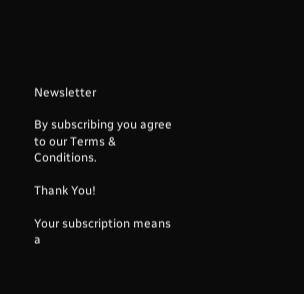Newsletter

By subscribing you agree to our Terms & Conditions.

Thank You!

Your subscription means a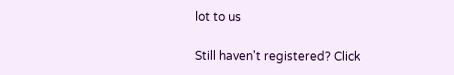lot to us

Still haven't registered? Click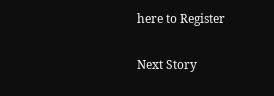here to Register

Next Story